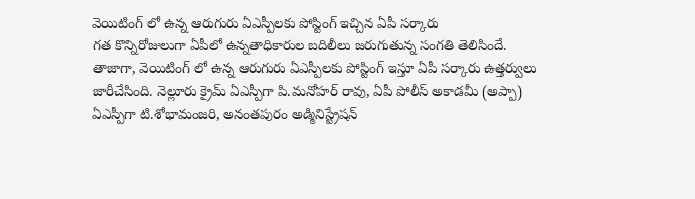వెయిటింగ్ లో ఉన్న ఆరుగురు ఏఎస్పీలకు పోస్టింగ్ ఇచ్చిన ఏపీ సర్కారు
గత కొన్నిరోజులుగా ఏపీలో ఉన్నతాధికారుల బదిలీలు జరుగుతున్న సంగతి తెలిసిందే. తాజాగా, వెయిటింగ్ లో ఉన్న ఆరుగురు ఏఎస్పీలకు పోస్టింగ్ ఇస్తూ ఏపీ సర్కారు ఉత్తర్వులు జారీచేసింది. నెల్లూరు క్రైమ్ ఏఎస్పీగా పి.మనోహర్ రావు, ఏపీ పోలీస్ అకాడమీ (అప్పా) ఏఎస్పీగా టి.శోభామంజరి, అనంతపురం అడ్మినిస్ట్రేషన్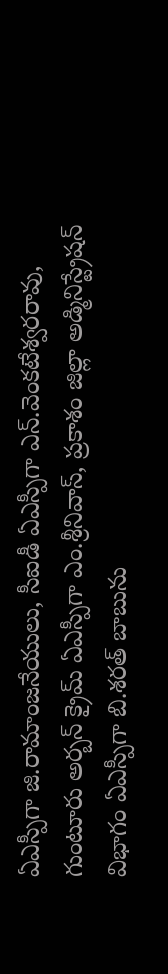ఏఎస్పీగా జి.రామాంజనేయులు, సీఐడీ ఏఎస్పీగా ఎన్.వెంకటేశ్వరరావు, గుంటూరు అర్బన్ క్రైమ్ ఏఎస్పీగా ఎం.శ్రీనివాస్, ప్రకాశం జిల్లా అడ్మినిస్ట్రేషన్ విభాగం ఏఎస్పీగా బి.శరత్ బాబును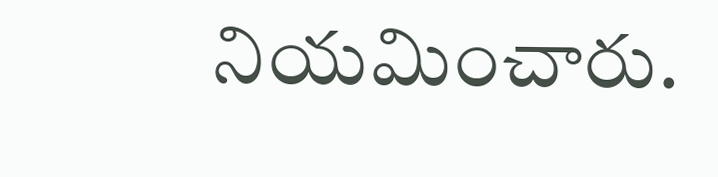నియమించారు.